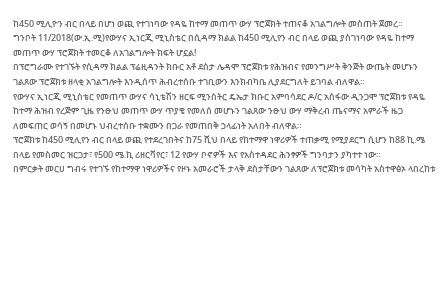ከ450 ሚሊዮን ብር በላይ በሆነ ወጪ የተገነባው የዳዬ ከተማ መጠጥ ውሃ ፕሮጀክት ተጠናቆ አገልግሎት መስጠት ጀመረ።
ግንቦት 11/2018(ው.ኢ.ሚ)የውሃና ኢነርጂ ሚኒስቴር በሲዳማ ክልል ከ450 ሚሊየን ብር በላይ ወጪ ያስገነባው የዳዬ ከተማ መጠጥ ውሃ ፕሮጀክት ተመርቆ ለአገልግሎት ክፍት ሆኗል!
በፕሮግራሙ የተገኙት የሲዳማ ክልል ፕሬዚዳንት ክቡር አቶ ደስታ ሌዳሞ ፕሮጀክቱ የሕዝብና የመንግሥት ቅንጅት ውጤት መሆኑን ገልጸው ፕሮጀክቱ ዘላቂ አገልግሎት እንዲሰጥ ሕብረተሰቡ ተገቢውን እንክብካቤ ሊያደርግለት ይገባል ብለዋል።
የውሃና ኢነርጂ ሚኒስቴር የመጠጥ ውሃና ሳኒቴሽን ዘርፍ ሚንስትር ዴኤታ ክቡር አምባሳደር ዶ/ር አስፋው ዲንጋሞ ፕሮጀክቱ የዳዬ ከተማ ሕዝብ የረጅም ጊዜ የንፁህ መጠጥ ውሃ ጥያቄ የመለሰ መሆኑን ገልጸው ንፁህ ውሃ ማቅረብ ጤናማና አምራች ዜጋ ለመፍጠር ወሳኝ በመሆኑ ህብረተሰቡ ተቋሙን በጋራ የመጠበቅ ኃላፊነት አለበት ብለዋል።
ፕሮጀክቱ ከ450 ሚሊየን ብር በላይ ወጪ የተደረገበትና ከ75 ሺህ በላይ የከተማዋ ነዋሪዎች ተጠቃሚ የሚያደርግ ሲሆን ከ88 ኪ.ሜ በላይ የመስመር ዝርጋታ፣ የ500 ሜ.ኪ ሪዘርቫየር፣ 12 የውሃ ቦኖዎች እና የአስተዳደር ሕንፃዎች ግንባታን ያካተተ ነው።
በምርቃት መርሀ ግብሩ የተገኙ የከተማዋ ነዋሪዎችና የዞኑ አመራሮች ታላቅ ደስታቸውን ገልጸው ለፕሮጀክቱ መሳካት አስተዋፅኦ ላበረከቱ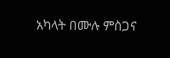አካላት በሙሉ ምስጋና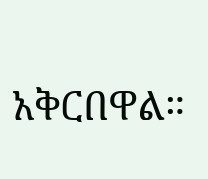አቅርበዋል።